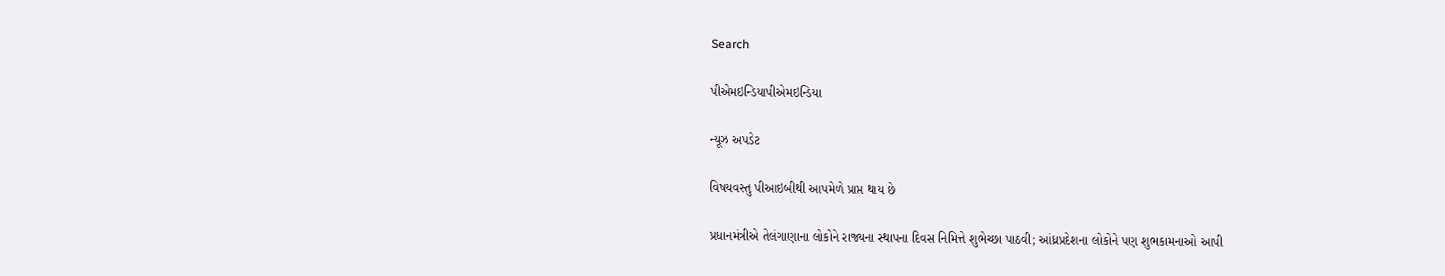Search

પીએમઇન્ડિયાપીએમઇન્ડિયા

ન્યૂઝ અપડેટ

વિષયવસ્તુ પીઆઇબીથી આપમેળે પ્રાપ્ત થાય છે

પ્રધાનમંત્રીએ તેલંગાણાના લોકોને રાજ્યના સ્થાપના દિવસ નિમિત્તે શુભેચ્છા પાઠવી; આંધ્રપ્રદેશના લોકોને પણ શુભકામનાઓ આપી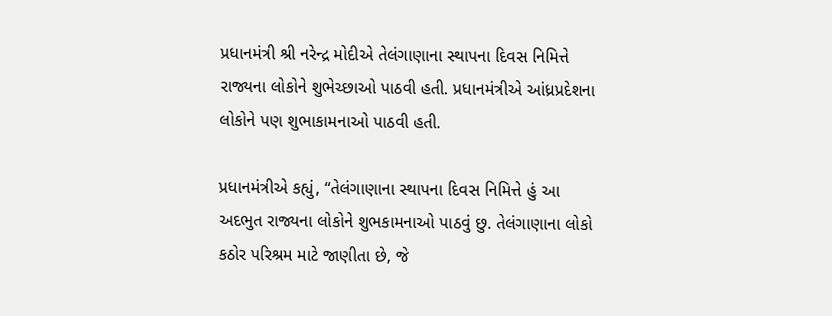પ્રધાનમંત્રી શ્રી નરેન્દ્ર મોદીએ તેલંગાણાના સ્થાપના દિવસ નિમિત્તે રાજ્યના લોકોને શુભેચ્છાઓ પાઠવી હતી. પ્રધાનમંત્રીએ આંધ્રપ્રદેશના લોકોને પણ શુભાકામનાઓ પાઠવી હતી.

પ્રધાનમંત્રીએ કહ્યું, “તેલંગાણાના સ્થાપના દિવસ નિમિત્તે હું આ અદભુત રાજ્યના લોકોને શુભકામનાઓ પાઠવું છુ. તેલંગાણાના લોકો કઠોર પરિશ્રમ માટે જાણીતા છે, જે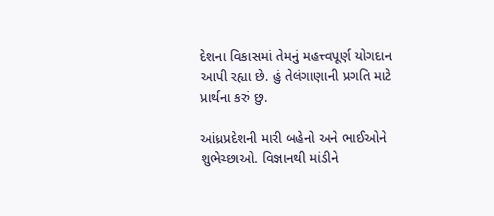દેશના વિકાસમાં તેમનું મહત્ત્વપૂર્ણ યોગદાન આપી રહ્યા છે. હું તેલંગાણાની પ્રગતિ માટે પ્રાર્થના કરું છુ.

આંધ્રપ્રદેશની મારી બહેનો અને ભાઈઓને શુભેચ્છાઓ. વિજ્ઞાનથી માંડીને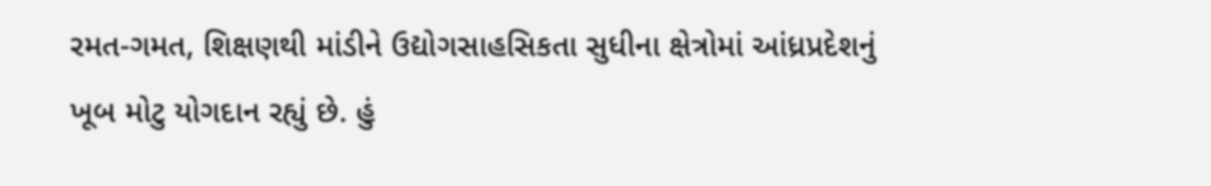રમત-ગમત, શિક્ષણથી માંડીને ઉદ્યોગસાહસિકતા સુધીના ક્ષેત્રોમાં આંધ્રપ્રદેશનું ખૂબ મોટુ યોગદાન રહ્યું છે. હું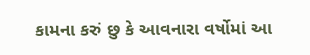કામના કરું છુ કે આવનારા વર્ષોમાં આ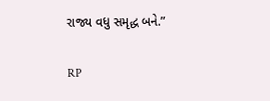રાજ્ય વધુ સમૃદ્ધ બને.”

RP